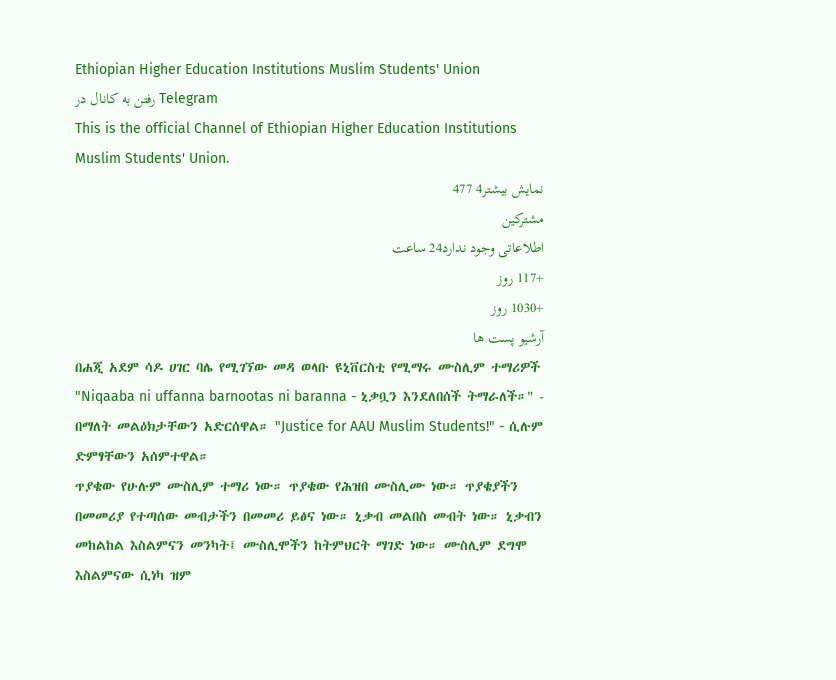Ethiopian Higher Education Institutions Muslim Students' Union
رفتن به کانال در Telegram
This is the official Channel of Ethiopian Higher Education Institutions Muslim Students' Union.
نمایش بیشتر4 477
مشترکین
اطلاعاتی وجود ندارد24 ساعت
+117 روز
+1030 روز
آرشیو پست ها
በሐጂ አደም ሳዶ ሀገር ባሌ የሚገኘው መዳ ወላቡ ዩኒቨርስቲ የሚማሩ ሙስሊም ተማሪዎች "Niqaaba ni uffanna barnootas ni baranna - ኒቃቧን እንደለበሰች ትማራለች።" - በማለት መልዕክታቸውን አድርሰዋል። "Justice for AAU Muslim Students!" - ሲሉም ድምፃቸውን አሰምተዋል።
ጥያቄው የሁሉም ሙስሊም ተማሪ ነው። ጥያቄው የሕዝበ ሙስሊሙ ነው። ጥያቄያችን በመመሪያ የተጣሰው መብታችን በመመሪ ይፅና ነው። ኒቃብ መልበስ መብት ነው። ኒቃብን መከልከል እስልምናን መንካት፤ ሙስሊሞችን ከትምህርት ማገድ ነው። ሙስሊም ደግሞ እስልምናው ሲነካ ዝም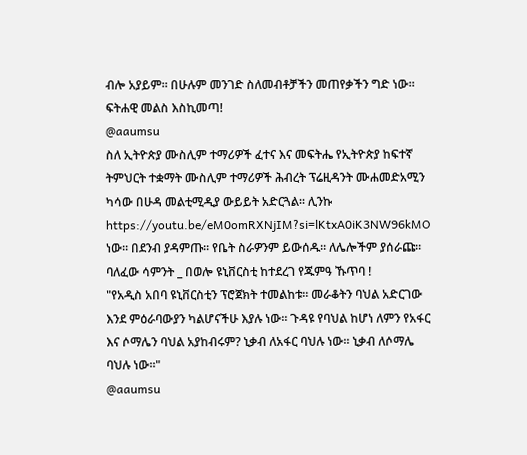ብሎ አያይም። በሁሉም መንገድ ስለመብቶቻችን መጠየቃችን ግድ ነው። ፍትሐዊ መልስ እስኪመጣ!
@aaumsu
ስለ ኢትዮጵያ ሙስሊም ተማሪዎች ፈተና እና መፍትሔ የኢትዮጵያ ከፍተኛ ትምህርት ተቋማት ሙስሊም ተማሪዎች ሕብረት ፕሬዚዳንት ሙሐመድአሚን ካሳው በሁዳ መልቲሚዲያ ውይይት አድርጓል። ሊንኩ https://youtu.be/eM0omRXNjIM?si=lKtxA0iK3NW96kMO ነው። በደንብ ያዳምጡ። የቤት ስራዎንም ይውሰዱ። ለሌሎችም ያሰራጩ።
ባለፈው ሳምንት _ በወሎ ዩኒቨርስቲ ከተደረገ የጁምዓ ኹጥባ !
"የአዲስ አበባ ዩኒቨርስቲን ፕሮጀክት ተመልከቱ። መራቆትን ባህል አድርገው እንደ ምዕራባውያን ካልሆናችሁ እያሉ ነው። ጉዳዩ የባህል ከሆነ ለምን የአፋር እና ሶማሌን ባህል አያከብሩም? ኒቃብ ለአፋር ባህሉ ነው። ኒቃብ ለሶማሌ ባህሉ ነው።"
@aaumsu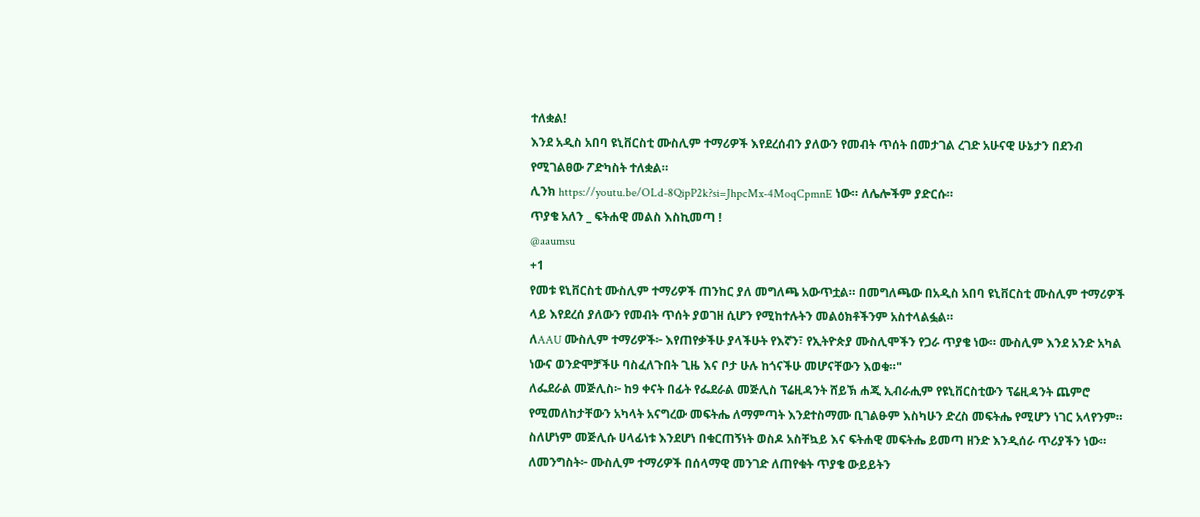ተለቋል!
እንደ አዲስ አበባ ዩኒቨርስቲ ሙስሊም ተማሪዎች እየደረሰብን ያለውን የመብት ጥሰት በመታገል ረገድ አሁናዊ ሁኔታን በደንብ የሚገልፀው ፖድካስት ተለቋል።
ሊንክ https://youtu.be/OLd-8QipP2k?si=JhpcMx-4MoqCpmnE ነው። ለሌሎችም ያድርሱ።
ጥያቄ አለን _ ፍትሐዊ መልስ እስኪመጣ !
@aaumsu
+1
የመቱ ዩኒቨርስቲ ሙስሊም ተማሪዎች ጠንከር ያለ መግለጫ አውጥቷል። በመግለጫው በአዲስ አበባ ዩኒቨርስቲ ሙስሊም ተማሪዎች ላይ እየደረሰ ያለውን የመብት ጥሰት ያወገዘ ሲሆን የሚከተሉትን መልዕክቶችንም አስተላልፏል።
ለAAU ሙስሊም ተማሪዎች፦ እየጠየቃችሁ ያላችሁት የእኛን፣ የኢትዮጵያ ሙስሊሞችን የጋራ ጥያቄ ነው። ሙስሊም እንደ አንድ አካል ነውና ወንድሞቻችሁ ባስፈለጉበት ጊዜ እና ቦታ ሁሉ ከጎናችሁ መሆናቸውን እወቁ።"
ለፌደራል መጅሊስ፦ ከ9 ቀናት በፊት የፌደራል መጅሊስ ፕሬዚዳንት ሸይኽ ሐጂ ኢብራሒም የዩኒቨርስቲውን ፕሬዚዳንት ጨምሮ የሚመለከታቸውን አካላት አናግረው መፍትሔ ለማምጣት እንደተስማሙ ቢገልፁም እስካሁን ድረስ መፍትሔ የሚሆን ነገር አላየንም። ስለሆነም መጅሊሱ ሀላፊነቱ እንደሆነ በቁርጠኝነት ወስዶ አስቸኳይ እና ፍትሐዊ መፍትሔ ይመጣ ዘንድ እንዲሰራ ጥሪያችን ነው።
ለመንግስት፦ ሙስሊም ተማሪዎች በሰላማዊ መንገድ ለጠየቁት ጥያቄ ውይይትን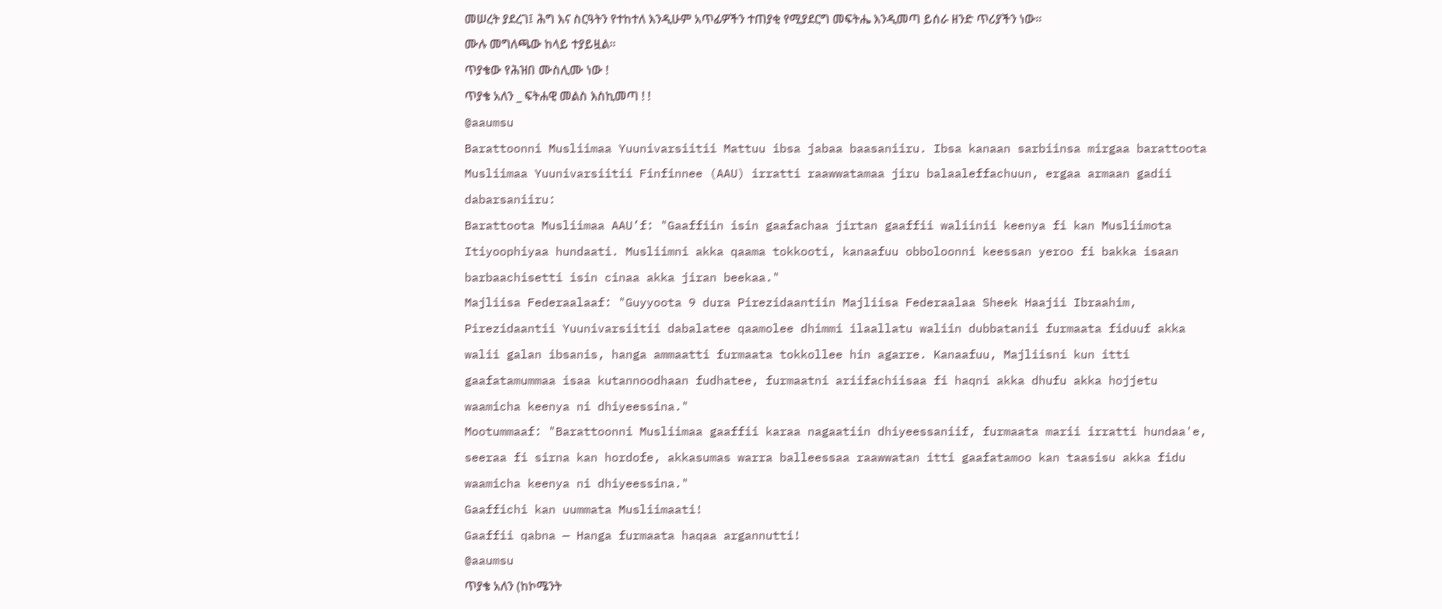መሠረት ያደረገ፤ ሕግ እና ስርዓትን የተከተለ እንዲሁም አጥፊዎችን ተጠያቂ የሚያደርግ መፍትሔ እንዲመጣ ይሰራ ዘንድ ጥሪያችን ነው።
ሙሉ መግለጫው ከላይ ተያይዟል።
ጥያቄው የሕዝበ ሙስሊሙ ነው !
ጥያቄ አለን _ ፍትሐዊ መልስ እስኪመጣ ! !
@aaumsu
Barattoonni Musliimaa Yuunivarsiitii Mattuu ibsa jabaa baasaniiru. Ibsa kanaan sarbiinsa mirgaa barattoota Musliimaa Yuunivarsiitii Finfinnee (AAU) irratti raawwatamaa jiru balaaleffachuun, ergaa armaan gadii dabarsaniiru:
Barattoota Musliimaa AAU’f: "Gaaffiin isin gaafachaa jirtan gaaffii waliinii keenya fi kan Musliimota Itiyoophiyaa hundaati. Musliimni akka qaama tokkooti, kanaafuu obboloonni keessan yeroo fi bakka isaan barbaachisetti isin cinaa akka jiran beekaa."
Majliisa Federaalaaf: "Guyyoota 9 dura Pirezidaantiin Majliisa Federaalaa Sheek Haajii Ibraahim, Pirezidaantii Yuunivarsiitii dabalatee qaamolee dhimmi ilaallatu waliin dubbatanii furmaata fiduuf akka walii galan ibsanis, hanga ammaatti furmaata tokkollee hin agarre. Kanaafuu, Majliisni kun itti gaafatamummaa isaa kutannoodhaan fudhatee, furmaatni ariifachiisaa fi haqni akka dhufu akka hojjetu waamicha keenya ni dhiyeessina."
Mootummaaf: "Barattoonni Musliimaa gaaffii karaa nagaatiin dhiyeessaniif, furmaata marii irratti hundaa'e, seeraa fi sirna kan hordofe, akkasumas warra balleessaa raawwatan itti gaafatamoo kan taasisu akka fidu waamicha keenya ni dhiyeessina."
Gaaffichi kan uummata Musliimaati!
Gaaffii qabna — Hanga furmaata haqaa argannutti!
@aaumsu
ጥያቄ አለን (ከኮሜንት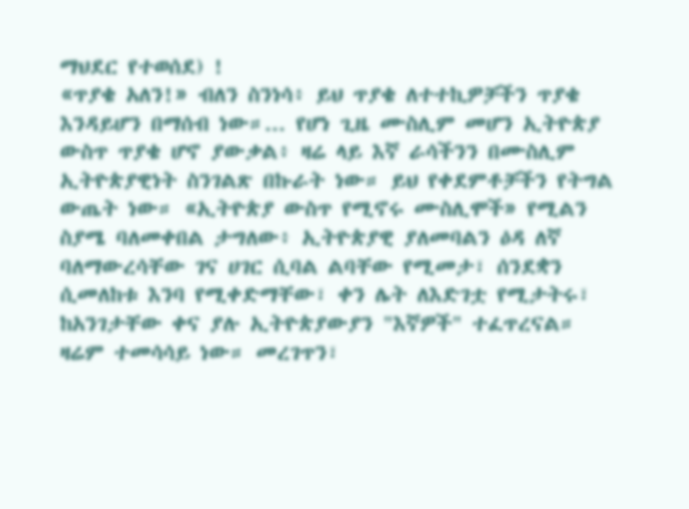ማህደር የተወሰደ) !
«ጥያቄ አለን!» ብለን ስንነሳ፥ ይህ ጥያቄ ለተተኪዎቻችን ጥያቄ እንዳይሆን በማሰብ ነው።... የሆነ ጊዜ ሙስሊም መሆን ኢትዮጵያ ውስጥ ጥያቄ ሆኖ ያውቃል፥ ዛሬ ላይ እኛ ራሳችንን በሙስሊም ኢትዮጵያዊነት ስንገልጽ በኩራት ነው። ይህ የቀደምቶቻችን የትግል ውጤት ነው። «ኢትዮጵያ ውስጥ የሚኖሩ ሙስሊሞች» የሚልን ስያሜ ባለመቀበል ታግለው፥ ኢትዮጵያዊ ያለመባልን ዕዳ ለኛ ባለማውረሳቸው ገና ሀገር ሲባል ልባቸው የሚመታ፣ ሰንደቋን ሲመለከቱ እንባ የሚቀድማቸው፣ ቀን ሌት ለእድገቷ የሚታትሩ፣ ከአንገታቸው ቀና ያሉ ኢትዮጵያውያን "እኛዎች" ተፈጥረናል። ዛሬም ተመሳሳይ ነው። መረገጥን፣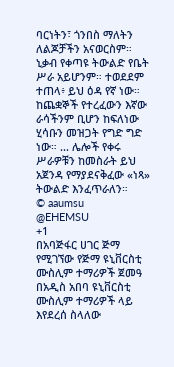ባርነትን፣ ጎንበስ ማለትን ለልጆቻችን አናወርስም። ኒቃብ የቀጣዩ ትውልድ የቤት ሥራ አይሆንም። ተወደደም ተጠላ፥ ይህ ዕዳ የኛ ነው። ከጨቋኞች የተረፈውን እኛው ራሳችንም ቢሆን ከፍለነው ሂሳቡን መዝጋት የግድ ግድ ነው። ... ሌሎች የቀሩ ሥራዎቹን ከመስራት ይህ አጀንዳ የማያደናቅፈው «ነጻ» ትውልድ እንፈጥራለን።
© aaumsu
@EHEMSU
+1
በአባጅፋር ሀገር ጅማ የሚገኘው የጅማ ዩኒቨርስቲ ሙስሊም ተማሪዎች ጀመዓ በአዲስ አበባ ዩኒቨርስቲ ሙስሊም ተማሪዎች ላይ እየደረሰ ስላለው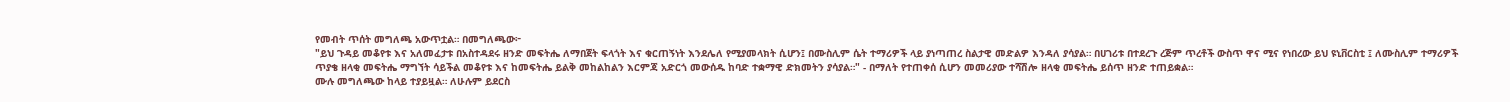የመብት ጥሰት መግለጫ አውጥቷል። በመግለጫው፦
"ይህ ጉዳይ መቆየቱ እና አለመፈታቱ በአስተዳደሩ ዘንድ መፍትሔ ለማበጀት ፍላጎት እና ቁርጠኝነት እንደሌለ የሚያመላክት ሲሆን፤ በሙስሊም ሴት ተማሪዎች ላይ ያነጣጠረ ስልታዊ መድልዎ እንዳለ ያሳያል። በሀገሪቱ በተደረጉ ረጅም ጥረቶች ውስጥ ዋና ሚና የነበረው ይህ ዩኒቨርስቲ ፤ ለሙስሊም ተማሪዎች ጥያቄ ዘላቂ መፍትሔ ማግኘት ሳይችል መቆየቱ እና ከመፍትሔ ይልቅ መከልከልን እርምጃ አድርጎ መውሰዱ ከባድ ተቋማዊ ድክመትን ያሳያል።" - በማለት የተጠቀሰ ሲሆን መመሪያው ተሻሽሎ ዘላቂ መፍትሔ ይሰጥ ዘንድ ተጠይቋል።
ሙሉ መግለጫው ከላይ ተያይዟል። ለሁሉም ይደርስ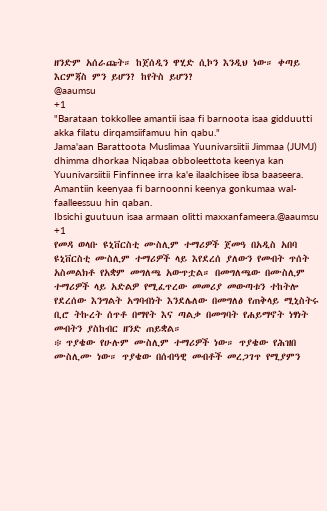ዘንድም አሰራጩት። ከጀሰዲን ዋሂድ ሲኮን እንዲህ ነው። ቀጣይ እርምጃስ ምን ይሆን? ከየትስ ይሆን?
@aaumsu
+1
"Barataan tokkollee amantii isaa fi barnoota isaa gidduutti akka filatu dirqamsiifamuu hin qabu."
Jama'aan Barattoota Muslimaa Yuunivarsiitii Jimmaa (JUMJ) dhimma dhorkaa Niqabaa obboleettota keenya kan Yuunivarsiitii Finfinnee irra ka'e ilaalchisee ibsa baaseera.
Amantiin keenyaa fi barnoonni keenya gonkumaa wal-faalleessuu hin qaban.
Ibsichi guutuun isaa armaan olitti maxxanfameera.@aaumsu
+1
የመዳ ወላቡ ዩኒቨርስቲ ሙስሊም ተማሪዎች ጀመዓ በአዲስ አበባ ዩኒቨርስቲ ሙስሊም ተማሪዎች ላይ እየደረሰ ያለውን የመብት ጥሰት አስመልክቶ የአቋም መግለጫ አውጥቷል። በመግለጫው በሙስሊም ተማሪዎች ላይ አድልዎ የሚፈጥረው መመሪያ መውጣቱን ተከትሎ የደረሰው እንግልት አግባብነት እንደሌለው በመግለፅ የጠቅላይ ሚኒስትሩ ቢሮ ትኩረት ሰጥቶ በማየት እና ጣልቃ በመግባት የሐይማኖት ነፃነት መብትን ያስከብር ዘንድ ጠይቋል።
፨ ጥያቄው የሁሉም ሙስሊም ተማሪዎች ነው። ጥያቄው የሕዝበ ሙስሊሙ ነው። ጥያቄው በሰብዓዊ መብቶች መረጋገጥ የሚያምን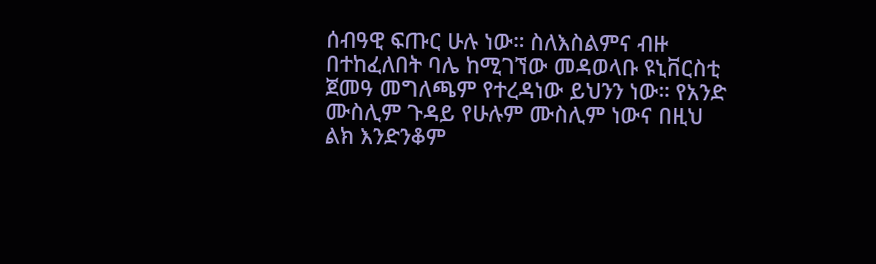ሰብዓዊ ፍጡር ሁሉ ነው። ስለእስልምና ብዙ በተከፈለበት ባሌ ከሚገኘው መዳወላቡ ዩኒቨርስቲ ጀመዓ መግለጫም የተረዳነው ይህንን ነው። የአንድ ሙስሊም ጉዳይ የሁሉም ሙስሊም ነውና በዚህ ልክ እንድንቆም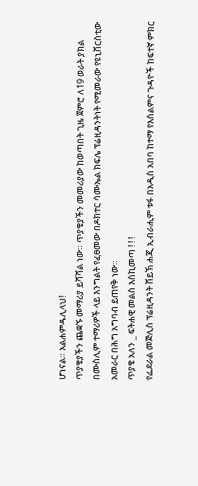ሆነናል። አልሐምዱሊላህ!
ጥያቄያችን ጨቋኙ መማሪያ ይሻሻል ነው። ጥያቄያችን መመሪያው ከወጣበት ጊዜ ጀምሮ ለ19 ወራት ያክል በሙስሊም ተማሪዎች ላይ እንግልት የፈፀመው በዶክተር ሳሙኤል ክፍሌ ፕሬዚዳንትነት የሚመራው የዩኒቨርስቲው አመራር በሕግ አግባብ ይጠየቅ ነው።
ጥያቄ አለን _ ፍትሐዊ መልስ እስኪመጣ ! ! !
የፌደራል መጅሊስ ፕሬዚዳንት ሸይኽ ሐጂ ኢብራሒም ቱፋ በአዲስ አበባ ከተማ የእስልምና ጉዳዮች ከፍተኛ ምክር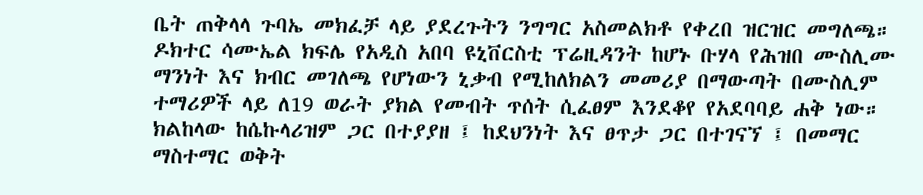ቤት ጠቅላላ ጉባኤ መክፈቻ ላይ ያደረጉትን ንግግር አስመልክቶ የቀረበ ዝርዝር መግለጫ።
ዶክተር ሳሙኤል ክፍሌ የአዲስ አበባ ዩኒቨርስቲ ፕሬዚዳንት ከሆኑ ቡሃላ የሕዝበ ሙስሊሙ ማንነት እና ክብር መገለጫ የሆነውን ኒቃብ የሚከለክልን መመሪያ በማውጣት በሙስሊም ተማሪዎች ላይ ለ19 ወራት ያክል የመብት ጥሰት ሲፈፀም እንደቆየ የአደባባይ ሐቅ ነው። ክልከላው ከሴኩላሪዝም ጋር በተያያዘ ፤ ከደህንነት እና ፀጥታ ጋር በተገናኘ ፤ በመማር ማስተማር ወቅት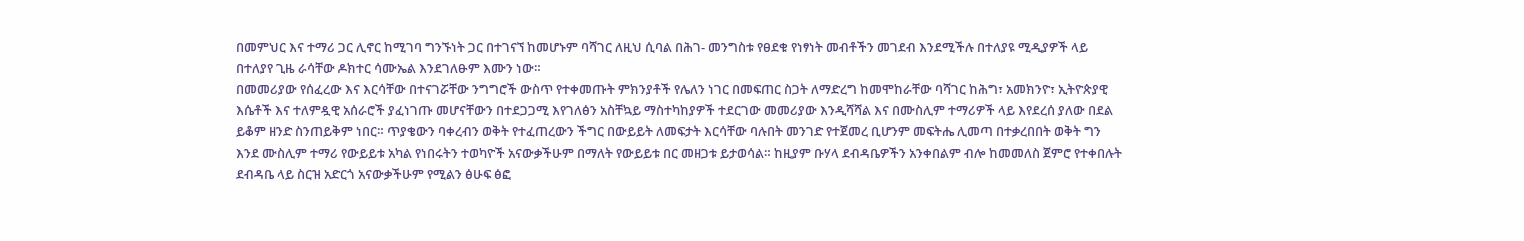በመምህር እና ተማሪ ጋር ሊኖር ከሚገባ ግንኙነት ጋር በተገናኘ ከመሆኑም ባሻገር ለዚህ ሲባል በሕገ- መንግስቱ የፀደቁ የነፃነት መብቶችን መገደብ እንደሚችሉ በተለያዩ ሚዲያዎች ላይ በተለያየ ጊዜ ራሳቸው ዶክተር ሳሙኤል እንደገለፁም እሙን ነው።
በመመሪያው የሰፈረው እና እርሳቸው በተናገሯቸው ንግግሮች ውስጥ የተቀመጡት ምክንያቶች የሌለን ነገር በመፍጠር ስጋት ለማድረግ ከመሞከራቸው ባሻገር ከሕግ፣ አመክንዮ፣ ኢትዮጵያዊ እሴቶች እና ተለምዷዊ አሰራሮች ያፈነገጡ መሆናቸውን በተደጋጋሚ እየገለፅን አስቸኳይ ማስተካከያዎች ተደርገው መመሪያው እንዲሻሻል እና በሙስሊም ተማሪዎች ላይ እየደረሰ ያለው በደል ይቆም ዘንድ ስንጠይቅም ነበር። ጥያቄውን ባቀረብን ወቅት የተፈጠረውን ችግር በውይይት ለመፍታት እርሳቸው ባሉበት መንገድ የተጀመረ ቢሆንም መፍትሔ ሊመጣ በተቃረበበት ወቅት ግን እንደ ሙስሊም ተማሪ የውይይቱ አካል የነበሩትን ተወካዮች አናውቃችሁም በማለት የውይይቱ በር መዘጋቱ ይታወሳል። ከዚያም ቡሃላ ደብዳቤዎችን አንቀበልም ብሎ ከመመለስ ጀምሮ የተቀበሉት ደብዳቤ ላይ ስርዝ አድርጎ አናውቃችሁም የሚልን ፅሁፍ ፅፎ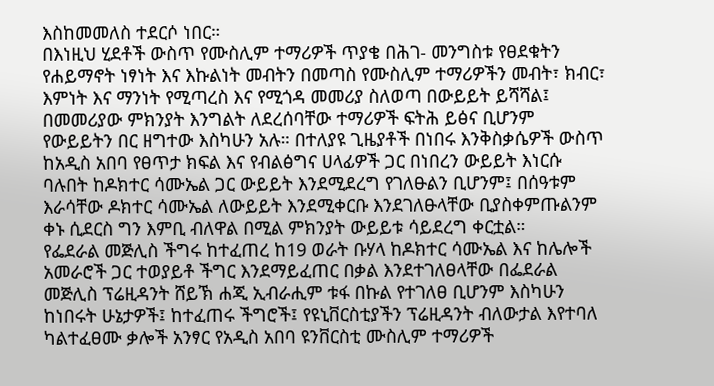እስከመመለስ ተደርሶ ነበር።
በእነዚህ ሂደቶች ውስጥ የሙስሊም ተማሪዎች ጥያቄ በሕገ- መንግስቱ የፀደቁትን የሐይማኖት ነፃነት እና እኩልነት መብትን በመጣስ የሙስሊም ተማሪዎችን መብት፣ ክብር፣ እምነት እና ማንነት የሚጣረስ እና የሚጎዳ መመሪያ ስለወጣ በውይይት ይሻሻል፤ በመመሪያው ምክንያት እንግልት ለደረሰባቸው ተማሪዎች ፍትሕ ይፅና ቢሆንም የውይይትን በር ዘግተው እስካሁን አሉ። በተለያዩ ጊዜያቶች በነበሩ እንቅስቃሴዎች ውስጥ ከአዲስ አበባ የፀጥታ ክፍል እና የብልፅግና ሀላፊዎች ጋር በነበረን ውይይት እነርሱ ባሉበት ከዶክተር ሳሙኤል ጋር ውይይት እንደሚደረግ የገለፁልን ቢሆንም፤ በሰዓቱም እራሳቸው ዶክተር ሳሙኤል ለውይይት እንደሚቀርቡ እንደገለፁላቸው ቢያስቀምጡልንም ቀኑ ሲደርስ ግን እምቢ ብለዋል በሚል ምክንያት ውይይቱ ሳይደረግ ቀርቷል።
የፌደራል መጅሊስ ችግሩ ከተፈጠረ ከ19 ወራት ቡሃላ ከዶክተር ሳሙኤል እና ከሌሎች አመራሮች ጋር ተወያይቶ ችግር እንደማይፈጠር በቃል እንደተገለፀላቸው በፌደራል መጅሊስ ፕሬዚዳንት ሸይኽ ሐጂ ኢብራሒም ቱፋ በኩል የተገለፀ ቢሆንም እስካሁን ከነበሩት ሁኔታዎች፤ ከተፈጠሩ ችግሮች፤ የዩኒቨርስቲያችን ፕሬዚዳንት ብለውታል እየተባለ ካልተፈፀሙ ቃሎች አንፃር የአዲስ አበባ ዩንቨርስቲ ሙስሊም ተማሪዎች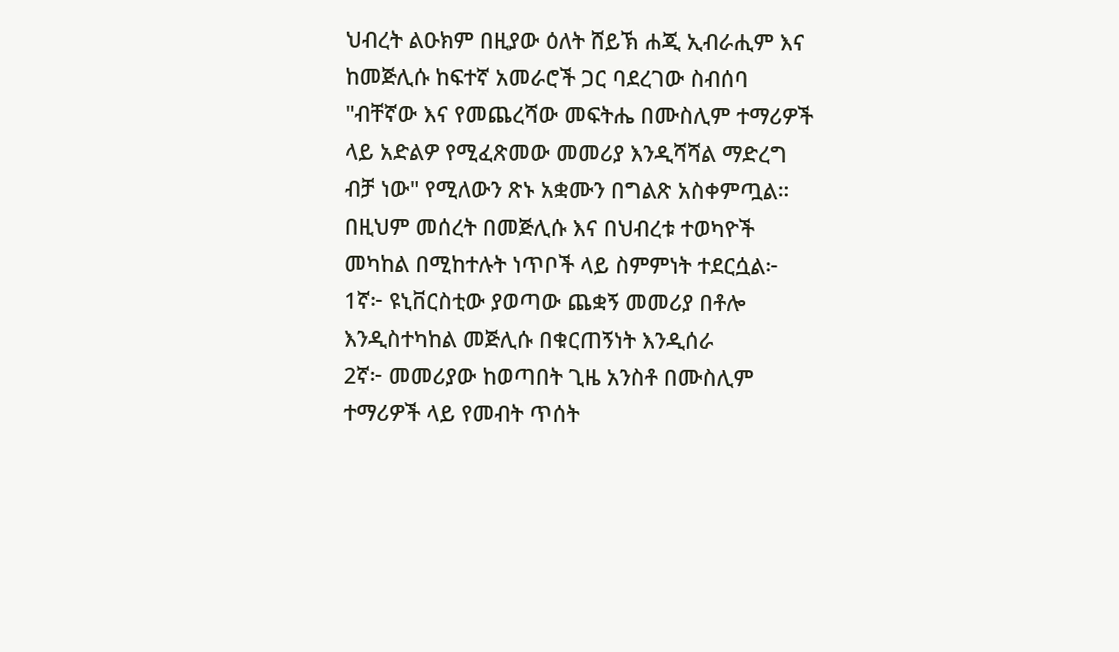ህብረት ልዑክም በዚያው ዕለት ሸይኽ ሐጂ ኢብራሒም እና ከመጅሊሱ ከፍተኛ አመራሮች ጋር ባደረገው ስብሰባ "ብቸኛው እና የመጨረሻው መፍትሔ በሙስሊም ተማሪዎች ላይ አድልዎ የሚፈጽመው መመሪያ እንዲሻሻል ማድረግ ብቻ ነው" የሚለውን ጽኑ አቋሙን በግልጽ አስቀምጧል። በዚህም መሰረት በመጅሊሱ እና በህብረቱ ተወካዮች መካከል በሚከተሉት ነጥቦች ላይ ስምምነት ተደርሷል፦
1ኛ፦ ዩኒቨርስቲው ያወጣው ጨቋኝ መመሪያ በቶሎ እንዲስተካከል መጅሊሱ በቁርጠኝነት እንዲሰራ
2ኛ፦ መመሪያው ከወጣበት ጊዜ አንስቶ በሙስሊም ተማሪዎች ላይ የመብት ጥሰት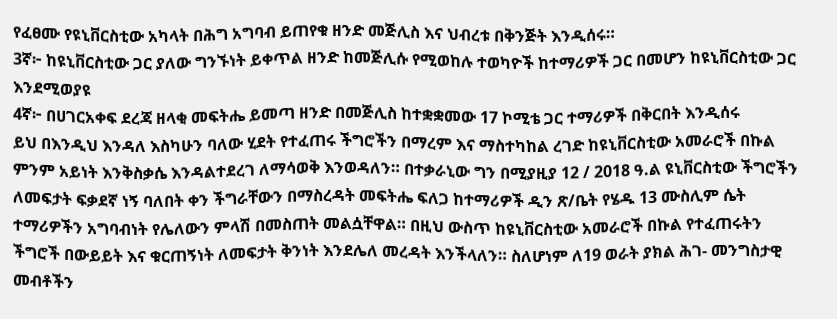የፈፀሙ የዩኒቨርስቲው አካላት በሕግ አግባብ ይጠየቁ ዘንድ መጅሊስ እና ህብረቱ በቅንጅት እንዲሰሩ።
3ኛ፦ ከዩኒቨርስቲው ጋር ያለው ግንኙነት ይቀጥል ዘንድ ከመጅሊሱ የሚወከሉ ተወካዮች ከተማሪዎች ጋር በመሆን ከዩኒቨርስቲው ጋር እንደሚወያዩ
4ኛ፦ በሀገርአቀፍ ደረጃ ዘላቂ መፍትሔ ይመጣ ዘንድ በመጅሊስ ከተቋቋመው 17 ኮሚቴ ጋር ተማሪዎች በቅርበት እንዲሰሩ
ይህ በእንዲህ እንዳለ እስካሁን ባለው ሂደት የተፈጠሩ ችግሮችን በማረም እና ማስተካከል ረገድ ከዩኒቨርስቲው አመራሮች በኩል ምንም አይነት እንቅስቃሴ እንዳልተደረገ ለማሳወቅ እንወዳለን። በተቃራኒው ግን በሚያዚያ 12 / 2018 ዓ.ል ዩኒቨርስቲው ችግሮችን ለመፍታት ፍቃደኛ ነኝ ባለበት ቀን ችግራቸውን በማስረዳት መፍትሔ ፍለጋ ከተማሪዎች ዲን ጽ/ቤት የሄዱ 13 ሙስሊም ሴት ተማሪዎችን አግባብነት የሌለውን ምላሽ በመስጠት መልሷቸዋል። በዚህ ውስጥ ከዩኒቨርስቲው አመራሮች በኩል የተፈጠሩትን ችግሮች በውይይት እና ቁርጠኝነት ለመፍታት ቅንነት እንደሌለ መረዳት እንችላለን። ስለሆነም ለ19 ወራት ያክል ሕገ- መንግስታዊ መብቶችን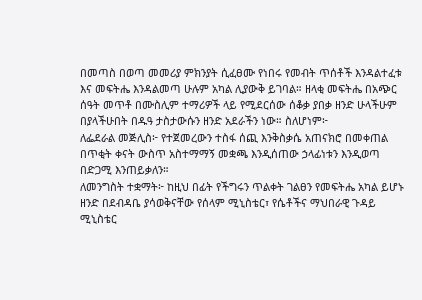በመጣስ በወጣ መመሪያ ምክንያት ሲፈፀሙ የነበሩ የመብት ጥሰቶች እንዳልተፈቱ እና መፍትሔ እንዳልመጣ ሁሉም አካል ሊያውቅ ይገባል። ዘላቂ መፍትሔ በአጭር ሰዓት መጥቶ በሙስሊም ተማሪዎች ላይ የሚደርሰው ሰቆቃ ያበቃ ዘንድ ሁላችሁም በያላችሁበት በዱዓ ታስታውሱን ዘንድ አደራችን ነው። ስለሆነም፦
ለፌደራል መጅሊስ፦ የተጀመረውን ተስፋ ሰጪ እንቅስቃሴ አጠናክሮ በመቀጠል በጥቂት ቀናት ውስጥ አስተማማኝ መቋጫ እንዲሰጠው ኃላፊነቱን እንዲወጣ በድጋሚ እንጠይቃለን።
ለመንግስት ተቋማት፦ ከዚህ በፊት የችግሩን ጥልቀት ገልፀን የመፍትሔ አካል ይሆኑ ዘንድ በደብዳቤ ያሳወቅናቸው የሰላም ሚኒስቴር፣ የሴቶችና ማህበራዊ ጉዳይ ሚኒስቴር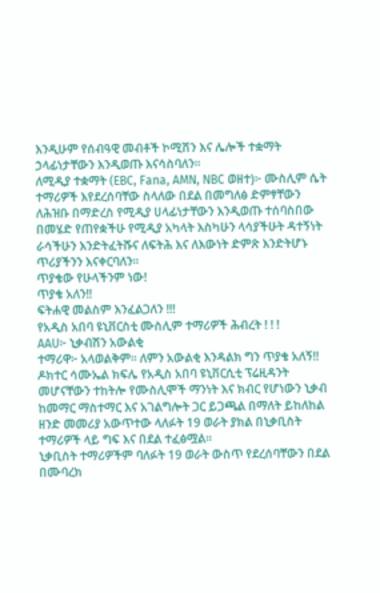እንዲሁም የሰብዓዊ መብቶች ኮሚሽን እና ሌሎች ተቋማት ኃላፊነታቸውን እንዲወጡ እናሳስባለን።
ለሚዲያ ተቋማት (EBC, Fana, AMN, NBC ወዘተ)፦ ሙስሊም ሴት ተማሪዎች እየደረሰባቸው ስላለው በደል በመግለፅ ድምፃቸውን ለሕዝቡ በማድረስ የሚዲያ ሀላፊነታቸውን እንዲወጡ ተሰባስበው በመሄድ የጠየቋችሁ የሚዲያ አካላት እስካሁን ላሳያችሁት ዳተኝነት ራሳችሁን እንድትፈትሹና ለፍትሕ እና ለእውነት ድምጽ እንድትሆኑ ጥሪያችንን እናቀርባለን።
ጥያቄው የሁላችንም ነው!
ጥያቄ አለን!!
ፍትሐዊ መልስም እንፈልጋለን !!!
የአዲስ አበባ ዩኒቨርስቲ ሙስሊም ተማሪዎች ሕብረት ! ! !
AAU፦ ኒቃብሽን አውልቂ
ተማሪዋ፦ አላወልቅም። ለምን አውልቂ እንዳልክ ግን ጥያቄ አለኝ!!
ዶክተር ሳሙኤል ክፍሌ የአዲስ አበባ ዩኒቨርሲቲ ፕሬዚዳንት መሆናቸውን ተከትሎ የሙስሊሞች ማንነት እና ክብር የሆነውን ኒቃብ ከመማር ማስተማር እና አገልግሎት ጋር ይጋጫል በማለት ይከለከል ዘንድ መመሪያ አውጥተው ላለፉት 19 ወራት ያክል በኒቃቢስት ተማሪዎች ላይ ግፍ እና በደል ተፈፅሟል።
ኒቃቢስት ተማሪዎችም ባለፉት 19 ወራት ውስጥ የደረሰባቸውን በደል በሙባረክ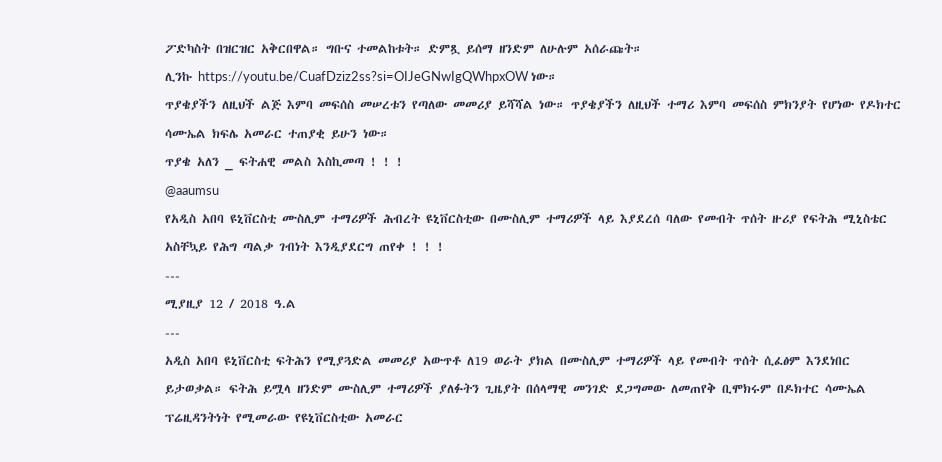ፖድካስት በዝርዝር አቅርበዋል። ግቡና ተመልከቱት። ድምጿ ይሰማ ዘንድም ለሁሉም አሰራጩት።
ሊንኩ https://youtu.be/CuafDziz2ss?si=OIJeGNwIgQWhpxOW ነው።
ጥያቄያችን ለዚህች ልጅ እምባ መፍሰስ መሠረቱን የጣለው መመሪያ ይሻሻል ነው። ጥያቄያችን ለዚህች ተማሪ እምባ መፍሰስ ምክንያት የሆነው የዶክተር ሳሙኤል ክፍሌ አመራር ተጠያቂ ይሁን ነው።
ጥያቄ አለን _ ፍትሐዊ መልስ እስኪመጣ ! ! !
@aaumsu
የአዲስ አበባ ዩኒቨርስቲ ሙስሊም ተማሪዎች ሕብረት ዩኒቨርስቲው በሙስሊም ተማሪዎች ላይ እያደረሰ ባለው የመብት ጥሰት ዙሪያ የፍትሕ ሚኒስቴር አስቸኳይ የሕግ ጣልቃ ገብነት እንዲያደርግ ጠየቀ ! ! !
---
ሚያዚያ 12 / 2018 ዓ.ል
---
አዲስ አበባ ዩኒቨርስቲ ፍትሕን የሚያጓድል መመሪያ አውጥቶ ለ19 ወራት ያክል በሙስሊም ተማሪዎች ላይ የመብት ጥሰት ሲፈፅም እንደነበር ይታወቃል። ፍትሕ ይሟላ ዘንድም ሙስሊም ተማሪዎች ያለፉትን ጊዜያት በሰላማዊ መንገድ ደጋግመው ለመጠየቅ ቢሞክሩም በዶክተር ሳሙኤል ፕሬዚዳንትነት የሚመራው የዩኒቨርስቲው አመራር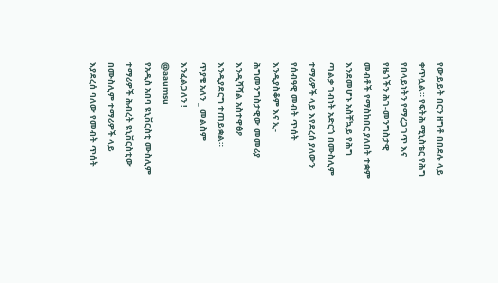የውይይት በርን ዘግቶ በበደሉ ላይ ቀጥሏል። የፍትሕ ሚኒስቴር የሕግ የበላይነትን የማረጋገጥ እና የዜጎችን ሕገ-መንግስታዊ መብቶች የማስከበር ያለበት ተቋም እንደመሆኑ አስቸኳይ የሕግ ጣልቃ ገብነት አድርጎ በሙስሊም ተማሪዎች ላይ እየደረሰ ያለውን የሰብዓዊ መብት ጥሰት እንዲያስቆም እና ኢ- ሕግመንግስታዊው መመሪያ እንዲሻሻል አስተዋፅዖ እንዲያደርግ ተጠይቋል።
ጥያቄ አለን _ መልስም እንፈልጋለን !
@aaumsu
የአዲስ አበባ ዩኒቨርስቲ ሙስሊም ተማሪዎች ሕብረት ዩኒቨርስቲው በሙስሊም ተማሪዎች ላይ እያደረሰ ባለው የመብት ጥሰት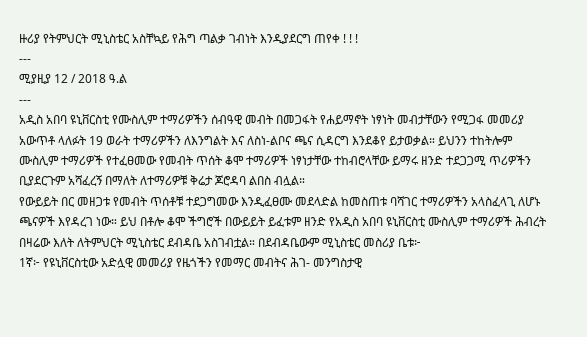ዙሪያ የትምህርት ሚኒስቴር አስቸኳይ የሕግ ጣልቃ ገብነት እንዲያደርግ ጠየቀ ! ! !
---
ሚያዚያ 12 / 2018 ዓ.ል
---
አዲስ አበባ ዩኒቨርስቲ የሙስሊም ተማሪዎችን ሰብዓዊ መብት በመጋፋት የሐይማኖት ነፃነት መብታቸውን የሚጋፋ መመሪያ አውጥቶ ላለፉት 19 ወራት ተማሪዎችን ለእንግልት እና ለስነ-ልቦና ጫና ሲዳርግ እንደቆየ ይታወቃል። ይህንን ተከትሎም ሙስሊም ተማሪዎች የተፈፀመው የመብት ጥሰት ቆሞ ተማሪዎች ነፃነታቸው ተከብሮላቸው ይማሩ ዘንድ ተደጋጋሚ ጥሪዎችን ቢያደርጉም አሻፈረኝ በማለት ለተማሪዎቹ ቅሬታ ጆሮዳባ ልበስ ብሏል።
የውይይት በር መዘጋቱ የመብት ጥሰቶቹ ተደጋግመው እንዲፈፀሙ መደላድል ከመስጠቱ ባሻገር ተማሪዎችን አላስፈላጊ ለሆኑ ጫናዎች እየዳረገ ነው። ይህ በቶሎ ቆሞ ችግሮች በውይይት ይፈቱም ዘንድ የአዲስ አበባ ዩኒቨርስቲ ሙስሊም ተማሪዎች ሕብረት በዛሬው እለት ለትምህርት ሚኒስቴር ደብዳቤ አስገብቷል። በደብዳቤውም ሚኒስቴር መስሪያ ቤቱ፦
1ኛ፦ የዩኒቨርስቲው አድሏዊ መመሪያ የዜጎችን የመማር መብትና ሕገ- መንግስታዊ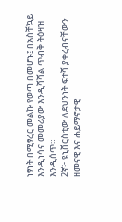ነፃነት በሚፃረር መልኩ የወጣ በመሆኑ፤ በአስቸኳይ እንዲነሳና መመሪያው እንዲሻሻል ጥብቅ ትዕዛዝ እንዲሰጥ።
2ኛ፦ ዩኒቨርስቲው ለደህንነት ፍተሻ ያቀረብናቸውን ዘመናዊ እና ሐይማኖታዊ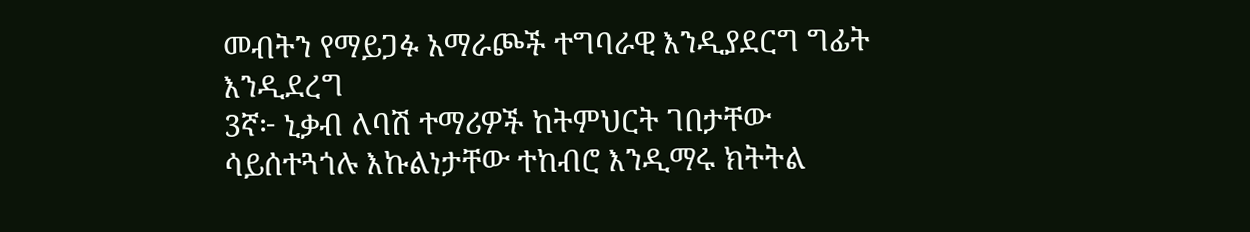መብትን የማይጋፉ አማራጮች ተግባራዊ እንዲያደርግ ግፊት እንዲደረግ
3ኛ፦ ኒቃብ ለባሽ ተማሪዎች ከትምህርት ገበታቸው ሳይሰተጓጎሉ እኩልነታቸው ተከብሮ እንዲማሩ ክትትል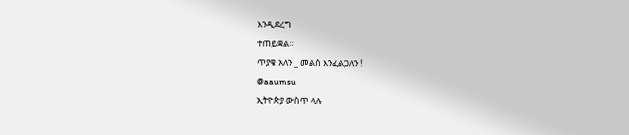እንዲደረግ
ተጠይቋል።
ጥያቄ አለን _ መልስ እንፈልጋለን !
@aaumsu
ኢትዮጵያ ውስጥ ላሉ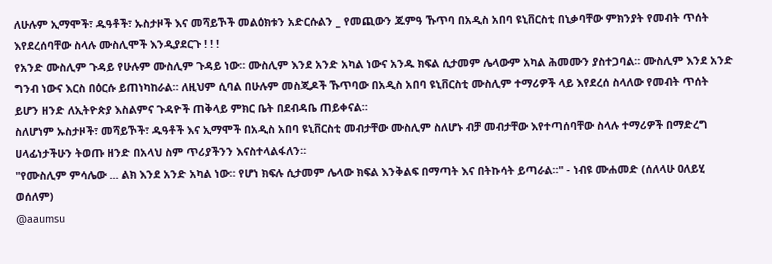ለሁሉም ኢማሞች፣ ዱዓቶች፣ ኡስታዞች እና መሻይኾች መልዕክቱን አድርሱልን _ የመጪውን ጁምዓ ኹጥባ በአዲስ አበባ ዩኒቨርስቲ በኒቃባቸው ምክንያት የመብት ጥሰት እየደረሰባቸው ስላሉ ሙስሊሞች እንዲያደርጉ ! ! !
የአንድ ሙስሊም ጉዳይ የሁሉም ሙስሊም ጉዳይ ነው። ሙስሊም እንደ አንድ አካል ነውና አንዱ ክፍል ሲታመም ሌላውም አካል ሕመሙን ያስተጋባል። ሙስሊም እንደ አንድ ግንብ ነውና እርስ በዕርሱ ይጠነካከራል። ለዚህም ሲባል በሁሉም መስጂዶች ኹጥባው በአዲስ አበባ ዩኒቨርስቲ ሙስሊም ተማሪዎች ላይ እየደረሰ ስላለው የመብት ጥሰት ይሆን ዘንድ ለኢትዮጵያ እስልምና ጉዳዮች ጠቅላይ ምክር ቤት በደብዳቤ ጠይቀናል።
ስለሆነም ኡስታዞች፣ መሻይኾች፣ ዱዓቶች እና ኢማሞች በአዲስ አበባ ዩኒቨርስቲ መብታቸው ሙስሊም ስለሆኑ ብቻ መብታቸው እየተጣሰባቸው ስላሉ ተማሪዎች በማድረግ ሀላፊነታችሁን ትወጡ ዘንድ በአላህ ስም ጥሪያችንን እናስተላልፋለን።
"የሙስሊም ምሳሌው ... ልክ እንደ አንድ አካል ነው። የሆነ ክፍሉ ሲታመም ሌላው ክፍል እንቅልፍ በማጣት እና በትኩሳት ይጣራል።" - ነብዩ ሙሐመድ (ሰለላሁ ዐለይሂ ወሰለም)
@aaumsu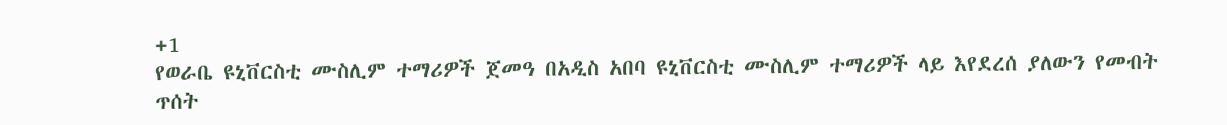+1
የወራቤ ዩኒቨርስቲ ሙስሊም ተማሪዎች ጀመዓ በአዲስ አበባ ዩኒቨርስቲ ሙስሊም ተማሪዎች ላይ እየደረሰ ያለውን የመብት ጥሰት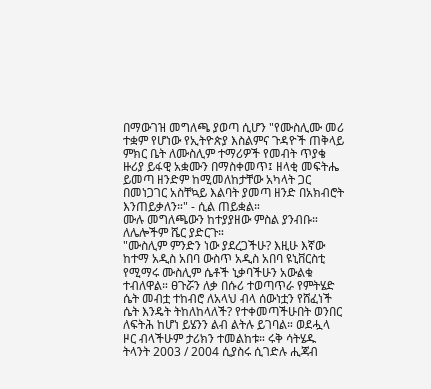በማውገዝ መግለጫ ያወጣ ሲሆን "የሙስሊሙ መሪ ተቋም የሆነው የኢትዮጵያ እስልምና ጉዳዮች ጠቅላይ ምክር ቤት ለሙስሊም ተማሪዎች የመብት ጥያቄ ዙሪያ ይፋዊ አቋሙን በማስቀመጥ፤ ዘላቂ መፍትሔ ይመጣ ዘንድም ከሚመለከታቸው አካላት ጋር በመነጋገር አስቸኳይ እልባት ያመጣ ዘንድ በአክብሮት እንጠይቃለን።" - ሲል ጠይቋል።
ሙሉ መግለጫውን ከተያያዘው ምስል ያንብቡ። ለሌሎችም ሼር ያድርጉ።
"ሙስሊም ምንድን ነው ያደረጋችሁ? እዚሁ እኛው ከተማ አዲስ አበባ ውስጥ አዲስ አበባ ዩኒቨርስቲ የሚማሩ ሙስሊም ሴቶች ኒቃባችሁን አውልቁ ተብለዋል። ፀጉሯን ለቃ በሱሪ ተወጣጥራ የምትሄድ ሴት መብቷ ተከብሮ ለአላህ ብላ ሰውነቷን የሸፈነች ሴት እንዴት ትከለከላለች? የተቀመጣችሁበት ወንበር ለፍትሕ ከሆነ ይሄንን ልብ ልትሉ ይገባል። ወደሗላ ዞር ብላችሁም ታሪክን ተመልከቱ። ሩቅ ሳትሄዱ ትላንት 2003 / 2004 ሲያስሩ ሲገድሉ ሒጃብ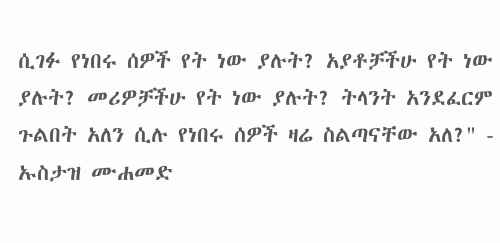ሲገፉ የነበሩ ሰዎች የት ነው ያሉት? አያቶቻችሁ የት ነው ያሉት? መሪዎቻችሁ የት ነው ያሉት? ትላንት አንደፈርም ጉልበት አለን ሲሉ የነበሩ ሰዎች ዛሬ ስልጣናቸው አለ?" - ኡስታዝ ሙሐመድ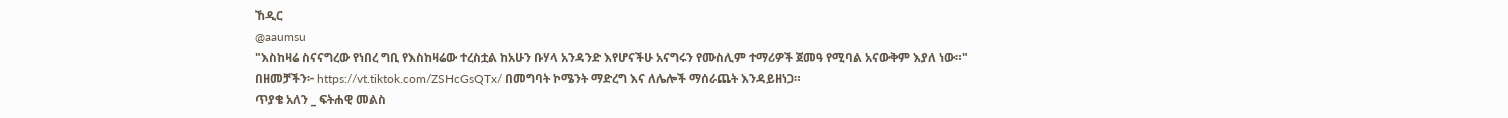ኸዲር
@aaumsu
"እስከዛሬ ስናናግረው የነበረ ግቢ የእስከዛሬው ተረስቷል ከአሁን ቡሃላ አንዳንድ እየሆናችሁ አናግሩን የሙስሊም ተማሪዎች ጀመዓ የሚባል አናውቅም እያለ ነው።"
በዘመቻችን፦ https://vt.tiktok.com/ZSHcGsQTx/ በመግባት ኮሜንት ማድረግ እና ለሌሎች ማሰራጨት እንዳይዘነጋ።
ጥያቄ አለን _ ፍትሐዊ መልስ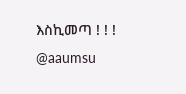እስኪመጣ ! ! !
@aaumsu